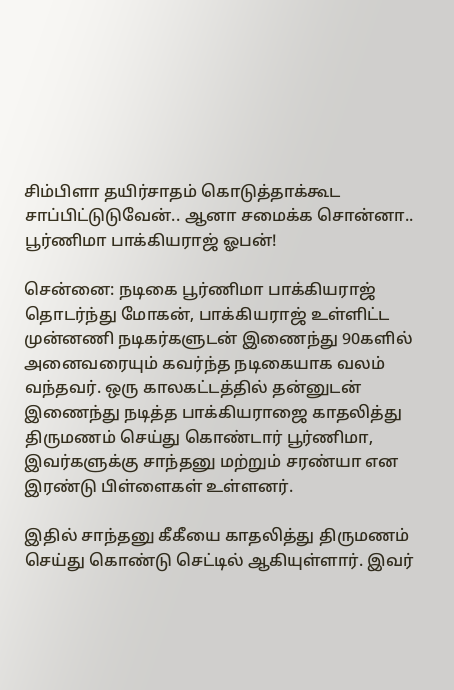சிம்பிளா தயிர்சாதம் கொடுத்தாக்கூட சாப்பிட்டுடுவேன்.. ஆனா சமைக்க சொன்னா.. பூர்ணிமா பாக்கியராஜ் ஓபன்!

சென்னை: நடிகை பூர்ணிமா பாக்கியராஜ் தொடர்ந்து மோகன், பாக்கியராஜ் உள்ளிட்ட முன்னணி நடிகர்களுடன் இணைந்து 90களில் அனைவரையும் கவர்ந்த நடிகையாக வலம் வந்தவர். ஒரு காலகட்டத்தில் தன்னுடன் இணைந்து நடித்த பாக்கியராஜை காதலித்து திருமணம் செய்து கொண்டார் பூர்ணிமா, இவர்களுக்கு சாந்தனு மற்றும் சரண்யா என இரண்டு பிள்ளைகள் உள்ளனர்.

இதில் சாந்தனு கீகீயை காதலித்து திருமணம் செய்து கொண்டு செட்டில் ஆகியுள்ளார். இவர்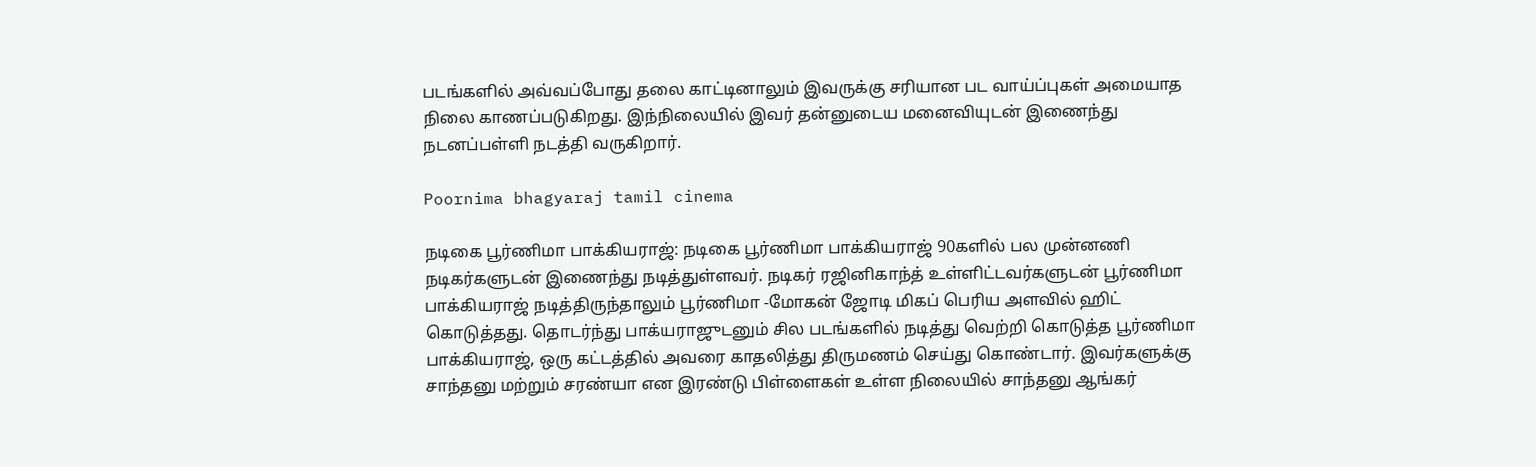படங்களில் அவ்வப்போது தலை காட்டினாலும் இவருக்கு சரியான பட வாய்ப்புகள் அமையாத நிலை காணப்படுகிறது. இந்நிலையில் இவர் தன்னுடைய மனைவியுடன் இணைந்து நடனப்பள்ளி நடத்தி வருகிறார்.

Poornima bhagyaraj tamil cinema

நடிகை பூர்ணிமா பாக்கியராஜ்: நடிகை பூர்ணிமா பாக்கியராஜ் 90களில் பல முன்னணி நடிகர்களுடன் இணைந்து நடித்துள்ளவர். நடிகர் ரஜினிகாந்த் உள்ளிட்டவர்களுடன் பூர்ணிமா பாக்கியராஜ் நடித்திருந்தாலும் பூர்ணிமா -மோகன் ஜோடி மிகப் பெரிய அளவில் ஹிட் கொடுத்தது. தொடர்ந்து பாக்யராஜுடனும் சில படங்களில் நடித்து வெற்றி கொடுத்த பூர்ணிமா பாக்கியராஜ், ஒரு கட்டத்தில் அவரை காதலித்து திருமணம் செய்து கொண்டார். இவர்களுக்கு சாந்தனு மற்றும் சரண்யா என இரண்டு பிள்ளைகள் உள்ள நிலையில் சாந்தனு ஆங்கர்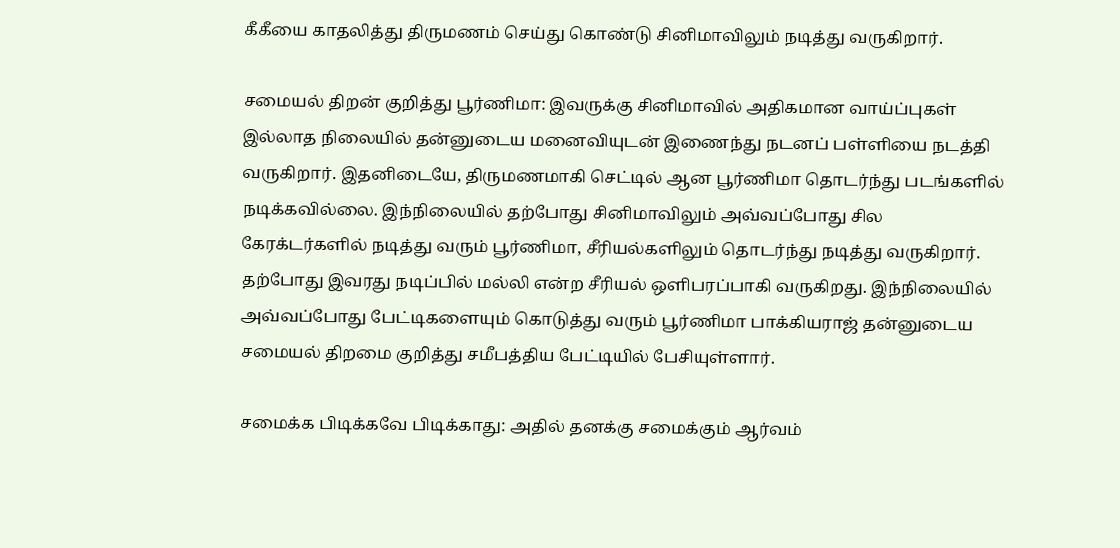கீகீயை காதலித்து திருமணம் செய்து கொண்டு சினிமாவிலும் நடித்து வருகிறார்.

சமையல் திறன் குறித்து பூர்ணிமா: இவருக்கு சினிமாவில் அதிகமான வாய்ப்புகள் இல்லாத நிலையில் தன்னுடைய மனைவியுடன் இணைந்து நடனப் பள்ளியை நடத்தி வருகிறார். இதனிடையே, திருமணமாகி செட்டில் ஆன பூர்ணிமா தொடர்ந்து படங்களில் நடிக்கவில்லை. இந்நிலையில் தற்போது சினிமாவிலும் அவ்வப்போது சில கேரக்டர்களில் நடித்து வரும் பூர்ணிமா, சீரியல்களிலும் தொடர்ந்து நடித்து வருகிறார். தற்போது இவரது நடிப்பில் மல்லி என்ற சீரியல் ஒளிபரப்பாகி வருகிறது. இந்நிலையில் அவ்வப்போது பேட்டிகளையும் கொடுத்து வரும் பூர்ணிமா பாக்கியராஜ் தன்னுடைய சமையல் திறமை குறித்து சமீபத்திய பேட்டியில் பேசியுள்ளார்.

சமைக்க பிடிக்கவே பிடிக்காது: அதில் தனக்கு சமைக்கும் ஆர்வம்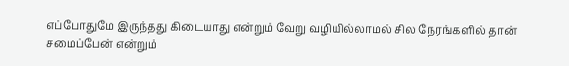எப்போதுமே இருந்தது கிடையாது என்றும் வேறு வழியில்லாமல் சில நேரங்களில் தான் சமைப்பேன் என்றும்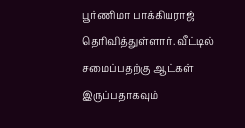பூர்ணிமா பாக்கியராஜ் தெரிவித்துள்ளார். வீட்டில் சமைப்பதற்கு ஆட்கள் இருப்பதாகவும்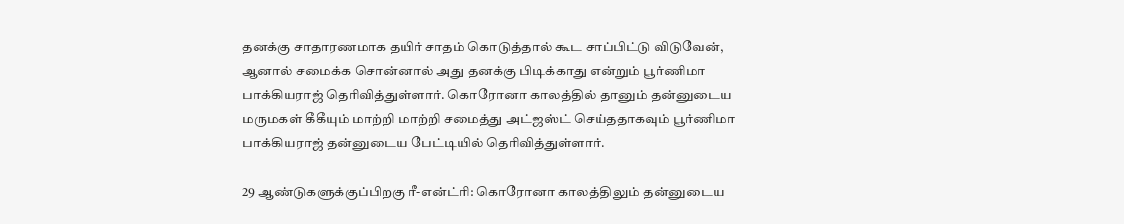தனக்கு சாதாரணமாக தயிர் சாதம் கொடுத்தால் கூட சாப்பிட்டு விடுவேன், ஆனால் சமைக்க சொன்னால் அது தனக்கு பிடிக்காது என்றும் பூர்ணிமா பாக்கியராஜ் தெரிவித்துள்ளார். கொரோனா காலத்தில் தானும் தன்னுடைய மருமகள் கீகீயும் மாற்றி மாற்றி சமைத்து அட்ஜஸ்ட் செய்ததாகவும் பூர்ணிமா பாக்கியராஜ் தன்னுடைய பேட்டியில் தெரிவித்துள்ளார்.

29 ஆண்டுகளுக்குப்பிறகு ரீ-என்ட்ரி: கொரோனா காலத்திலும் தன்னுடைய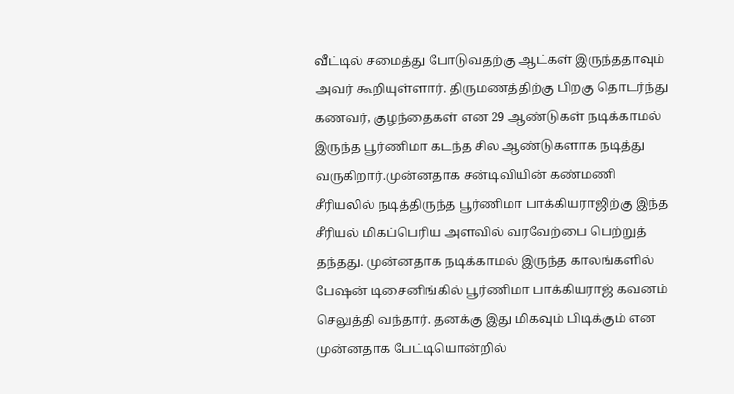வீட்டில் சமைத்து போடுவதற்கு ஆட்கள் இருந்ததாவும் அவர் கூறியுள்ளார். திருமணத்திற்கு பிறகு தொடர்ந்து கணவர், குழந்தைகள் என 29 ஆண்டுகள் நடிக்காமல் இருந்த பூர்ணிமா கடந்த சில ஆண்டுகளாக நடித்து வருகிறார்.முன்னதாக சன்டிவியின் கண்மணி சீரியலில் நடித்திருந்த பூர்ணிமா பாக்கியராஜிற்கு இந்த சீரியல் மிகப்பெரிய அளவில் வரவேற்பை பெற்றுத் தந்தது. முன்னதாக நடிக்காமல் இருந்த காலங்களில் பேஷன் டிசைனிங்கில் பூர்ணிமா பாக்கியராஜ் கவனம் செலுத்தி வந்தார். தனக்கு இது மிகவும் பிடிக்கும் என முன்னதாக பேட்டியொன்றில்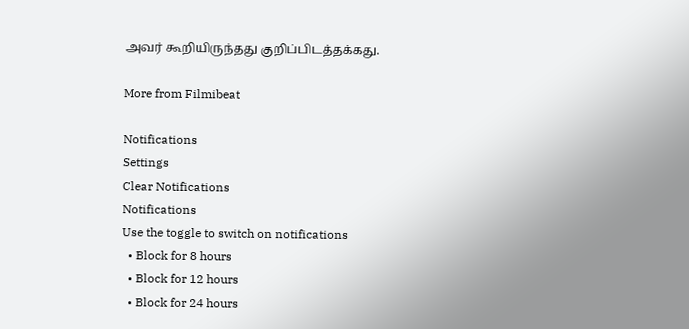அவர் கூறியிருந்தது குறிப்பிடத்தக்கது.

More from Filmibeat

Notifications
Settings
Clear Notifications
Notifications
Use the toggle to switch on notifications
  • Block for 8 hours
  • Block for 12 hours
  • Block for 24 hours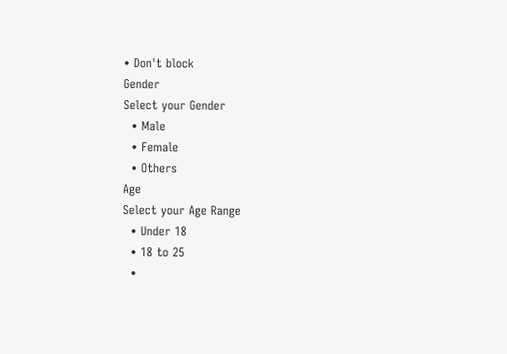• Don't block
Gender
Select your Gender
  • Male
  • Female
  • Others
Age
Select your Age Range
  • Under 18
  • 18 to 25
  •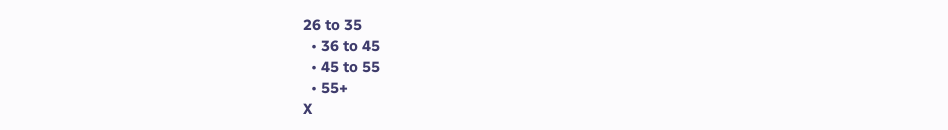26 to 35
  • 36 to 45
  • 45 to 55
  • 55+
X